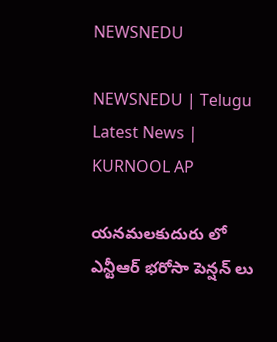NEWSNEDU

NEWSNEDU | Telugu Latest News | KURNOOL AP

యనమలకుదురు లో ఎన్టీఆర్ భరోసా పెన్షన్ లు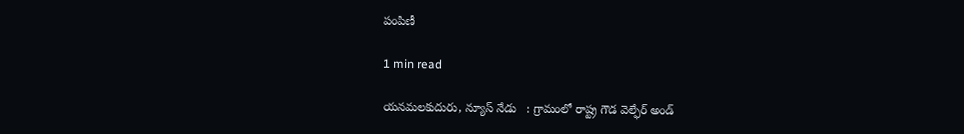పంపిణీ

1 min read

యనమలకుదురు, న్యూస్ నేడు   : గ్రామంలో రాష్ట్ర గౌడ వెల్ఫేర్ అండ్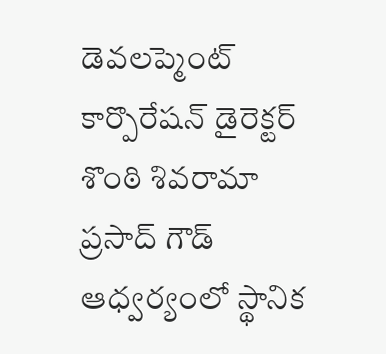డెవలప్మెంట్ కార్పొరేషన్ డైరెక్టర్ శొంఠి శివరామా ప్రసాద్ గౌడ్ ఆధ్వర్యంలో స్థానిక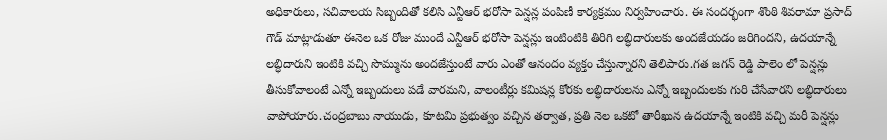అధికారులు, సచివాలయ సిబ్బందితో కలిసి ఎన్టీఆర్ భరోసా పెన్షన్ల పంపిణీ కార్యక్రమం నిర్వహించారు. ఈ సందర్భంగా శొంఠి శివరామా ప్రసాద్ గౌడ్ మాట్లాడుతూ ఈనెల ఒక రోజు ముందే ఎన్టీఆర్ భరోసా పెన్షన్లు ఇంటింటికి తిరిగి లబ్ధిదారులకు అందజేయడం జరిగిందని, ఉదయాన్నే లబ్ధిదారుని ఇంటికి వచ్చి సొమ్మును అందజేస్తుంటే వారు ఎంతో ఆనందం వ్యక్తం చేస్తున్నారని తెలిపారు.గత జగన్ రెడ్డి పాలెం లో పెన్షన్లు తీసుకోవాలంటే ఎన్నో ఇబ్బందులు పడే వారమని, వాలంటీర్లు కమిషన్ల కోరకు లబ్ధిదారులను ఎన్నో ఇబ్బందులకు గురి చేసేవారని లబ్ధిదారులు వాపోయారు.చంద్రబాబు నాయుడు, కూటమి ప్రభుత్వం వచ్చిన తర్వాత, ప్రతి నెల ఒకటో తారీఖున ఉదయాన్నే ఇంటికి వచ్చి మరీ పెన్షన్లు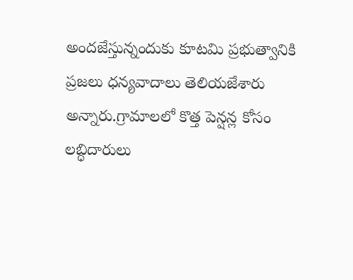అందజేస్తున్నందుకు కూటమి ప్రభుత్వానికి ప్రజలు ధన్యవాదాలు తెలియజేశారు అన్నారు.గ్రామాలలో కొత్త పెన్షన్ల కోసం లబ్ధిదారులు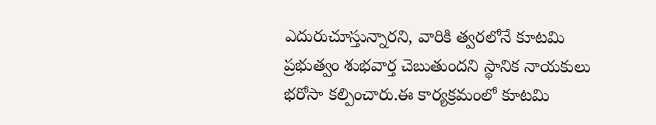ఎదురుచూస్తున్నారని, వారికి త్వరలోనే కూటమి ప్రభుత్వం శుభవార్త చెబుతుందని స్థానిక నాయకులు భరోసా కల్పించారు.ఈ కార్యక్రమంలో కూటమి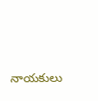నాయకులు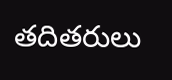తదితరులు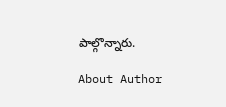పాల్గొన్నారు.

About Author